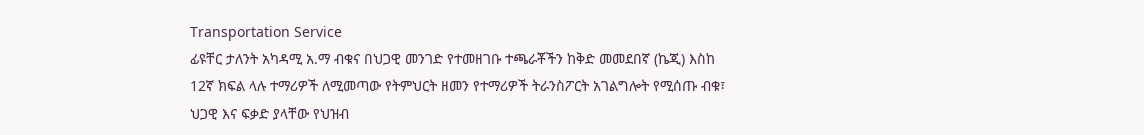Transportation Service
ፊዩቸር ታለንት አካዳሚ አ.ማ ብቁና በህጋዊ መንገድ የተመዘገቡ ተጫራቾችን ከቅድ መመደበኛ (ኬጂ) እስከ 12ኛ ክፍል ላሉ ተማሪዎች ለሚመጣው የትምህርት ዘመን የተማሪዎች ትራንስፖርት አገልግሎት የሚሰጡ ብቁ፣ ህጋዊ እና ፍቃድ ያላቸው የህዝብ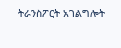ትራንስፖርት አገልግሎት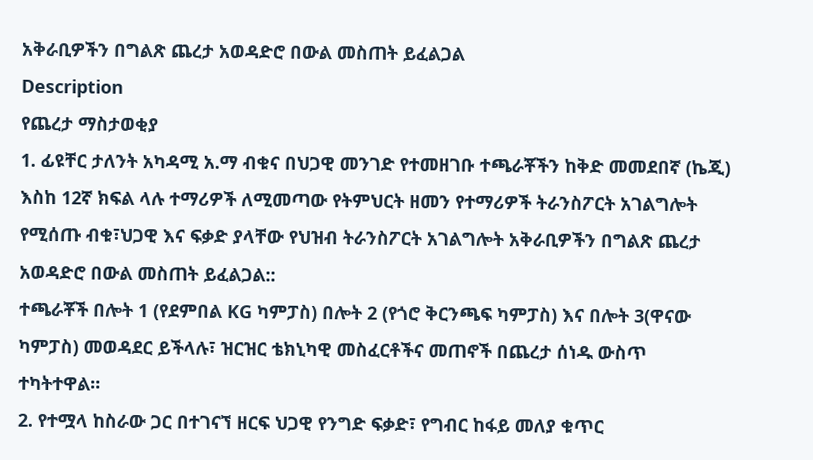አቅራቢዎችን በግልጽ ጨረታ አወዳድሮ በውል መስጠት ይፈልጋል
Description
የጨረታ ማስታወቂያ
1. ፊዩቸር ታለንት አካዳሚ አ.ማ ብቁና በህጋዊ መንገድ የተመዘገቡ ተጫራቾችን ከቅድ መመደበኛ (ኬጂ) እስከ 12ኛ ክፍል ላሉ ተማሪዎች ለሚመጣው የትምህርት ዘመን የተማሪዎች ትራንስፖርት አገልግሎት የሚሰጡ ብቁ፣ህጋዊ እና ፍቃድ ያላቸው የህዝብ ትራንስፖርት አገልግሎት አቅራቢዎችን በግልጽ ጨረታ አወዳድሮ በውል መስጠት ይፈልጋል::
ተጫራቾች በሎት 1 (የደምበል KG ካምፓስ) በሎት 2 (የጎሮ ቅርንጫፍ ካምፓስ) እና በሎት 3(ዋናው ካምፓስ) መወዳደር ይችላሉ፣ ዝርዝር ቴክኒካዊ መስፈርቶችና መጠኖች በጨረታ ሰነዱ ውስጥ ተካትተዋል።
2. የተሟላ ከስራው ጋር በተገናኘ ዘርፍ ህጋዊ የንግድ ፍቃድ፣ የግብር ከፋይ መለያ ቁጥር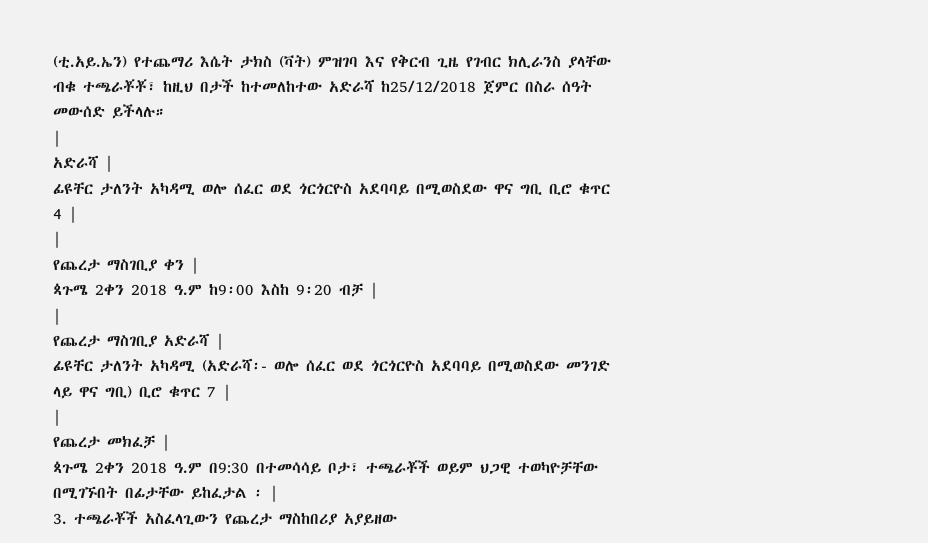(ቲ.አይ.ኤን) የተጨማሪ እሴት ታክስ (ቫት) ምዝገባ እና የቅርብ ጊዜ የገብር ክሊራንስ ያላቸው ብቁ ተጫራቾቾ፣ ከዚህ በታች ከተመለከተው አድራሻ ከ25/12/2018 ጀምር በስራ ሰዓት መውሰድ ይችላሉ።
|
አድራሻ |
ፊዩቸር ታለንት አካዳሚ ወሎ ሰፈር ወደ ጎርጎርዮስ አደባባይ በሚወስደው ዋና ግቢ ቢሮ ቁጥር 4 |
|
የጨረታ ማስገቢያ ቀን |
ጳጉሜ 2ቀን 2018 ዓ.ም ከ9፡00 እስከ 9፡20 ብቻ |
|
የጨረታ ማስገቢያ አድራሻ |
ፊዩቸር ታለንት አካዳሚ (አድራሻ፡- ወሎ ሰፈር ወደ ጎርጎርዮስ አደባባይ በሚወስደው መንገድ ላይ ዋና ግቢ) ቢሮ ቁጥር 7 |
|
የጨረታ መክፈቻ |
ጳጉሜ 2ቀን 2018 ዓ.ም በ9:30 በተመሳሳይ ቦታ፣ ተጫራቾች ወይም ህጋዊ ተወካዮቻቸው በሚገኙበት በፊታቸው ይከፈታል ፡ |
3. ተጫራቾች አስፈላጊውን የጨረታ ማስከበሪያ አያይዘው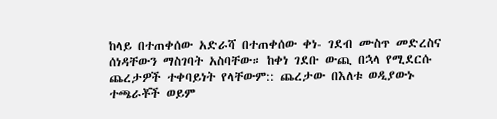ከላይ በተጠቀሰው አድራሻ በተጠቀሰው ቀነ- ገደብ ሙስጥ መድረስና ሰነዳቸውን ማስገባት አስባቸው። ከቀነ ገደቡ ውጪ በኋላ የሚደርሱ ጨረታዎች ተቀባይነት የላቸውም:: ጨረታው በእለቱ ወዲያውኑ ተጫራቾች ወይም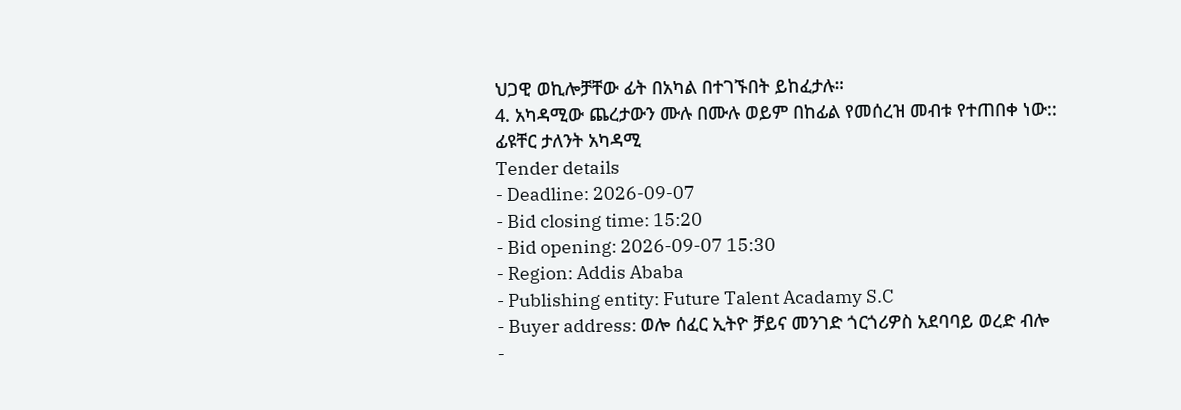ህጋዊ ወኪሎቻቸው ፊት በአካል በተገኙበት ይከፈታሉ።
4. አካዳሚው ጨረታውን ሙሉ በሙሉ ወይም በከፊል የመሰረዝ መብቱ የተጠበቀ ነው::
ፊዩቸር ታለንት አካዳሚ
Tender details
- Deadline: 2026-09-07
- Bid closing time: 15:20
- Bid opening: 2026-09-07 15:30
- Region: Addis Ababa
- Publishing entity: Future Talent Acadamy S.C
- Buyer address: ወሎ ሰፈር ኢትዮ ቻይና መንገድ ጎርጎሪዎስ አደባባይ ወረድ ብሎ
-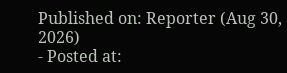Published on: Reporter (Aug 30, 2026)
- Posted at: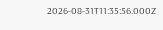2026-08-31T11:35:56.000Z